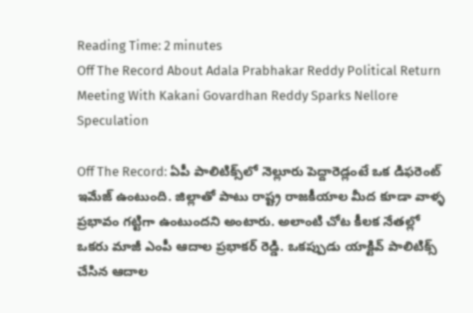Reading Time: 2 minutes
Off The Record About Adala Prabhakar Reddy Political Return Meeting With Kakani Govardhan Reddy Sparks Nellore Speculation

Off The Record: ఏపీ పాలిటిక్స్‌లో నెల్లూరు పెద్దారెడ్లంటే ఒక డిఫరెంట్‌ ఇమేజ్‌ ఉంటుంది. జిల్లాతో పాటు రాష్ట్ర రాజకీయాల మీద కూడా వాళ్ళ ప్రభావం గట్టిగా ఉంటుందని అంటారు. అలాంటి చోట కీలక నేతల్లో ఒకరు మాజీ ఎంపీ ఆదాల ప్రభాకర్ రెడ్డి. ఒకప్పుడు యాక్టివ్‌ పాలిటిక్స్ చేసిన ఆదాల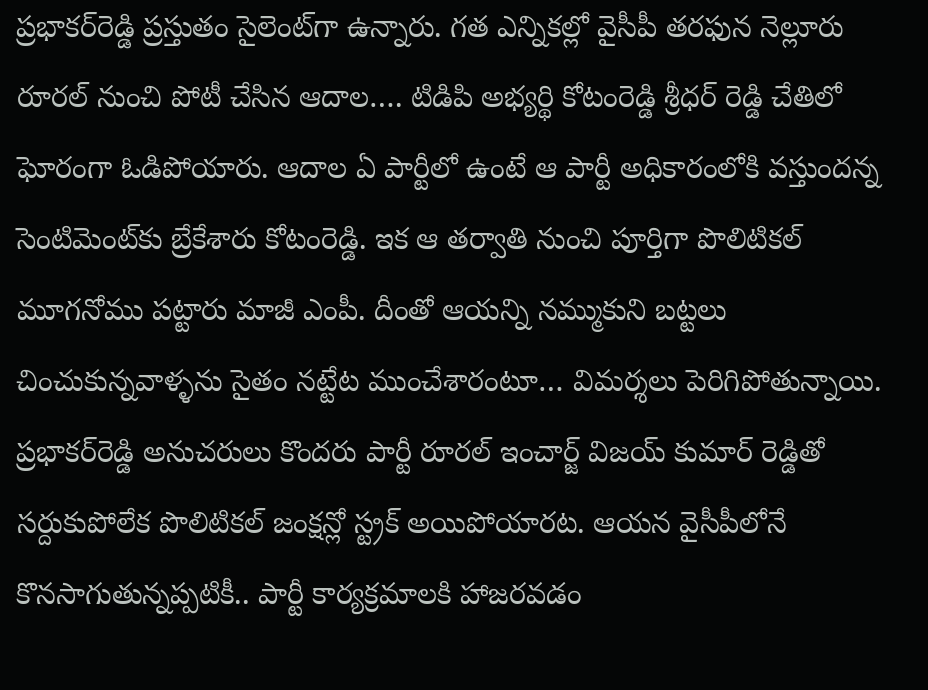ప్రభాకర్‌రెడ్డి ప్రస్తుతం సైలెంట్‌గా ఉన్నారు. గత ఎన్నికల్లో వైసీపీ తరఫున నెల్లూరు రూరల్ నుంచి పోటీ చేసిన ఆదాల…. టిడిపి అభ్యర్థి కోటంరెడ్డి శ్రీధర్ రెడ్డి చేతిలో ఘోరంగా ఓడిపోయారు. ఆదాల ఏ పార్టీలో ఉంటే ఆ పార్టీ అధికారంలోకి వస్తుందన్న సెంటిమెంట్‌కు బ్రేకేశారు కోటంరెడ్డి. ఇక ఆ తర్వాతి నుంచి పూర్తిగా పొలిటికల్‌ మూగనోము పట్టారు మాజీ ఎంపీ. దీంతో ఆయన్ని నమ్ముకుని బట్టలు చించుకున్నవాళ్ళను సైతం నట్టేట ముంచేశారంటూ… విమర్శలు పెరిగిపోతున్నాయి. ప్రభాకర్‌రెడ్డి అనుచరులు కొందరు పార్టీ రూరల్ ఇంచార్జ్ విజయ్ కుమార్ రెడ్డితో సర్దుకుపోలేక పొలిటికల్ జంక్షన్లో స్ట్రక్ అయిపోయారట. ఆయన వైసీపీలోనే కొనసాగుతున్నప్పటికీ.. పార్టీ కార్యక్రమాలకి హాజరవడం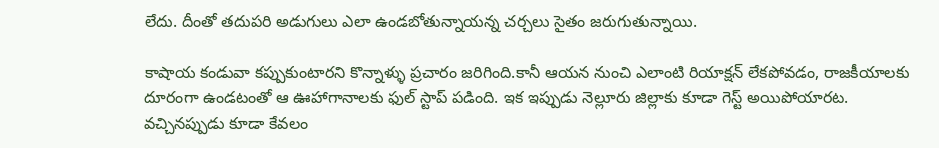లేదు. దీంతో తదుపరి అడుగులు ఎలా ఉండబోతున్నాయన్న చర్చలు సైతం జరుగుతున్నాయి.

కాషాయ కండువా కప్పుకుంటారని కొన్నాళ్ళు ప్రచారం జరిగింది.కానీ ఆయన నుంచి ఎలాంటి రియాక్షన్‌ లేకపోవడం, రాజకీయాలకు దూరంగా ఉండటంతో ఆ ఊహాగానాలకు ఫుల్ స్టాప్ పడింది. ఇక ఇప్పుడు నెల్లూరు జిల్లాకు కూడా గెస్ట్‌ అయిపోయారట. వచ్చినప్పుడు కూడా కేవలం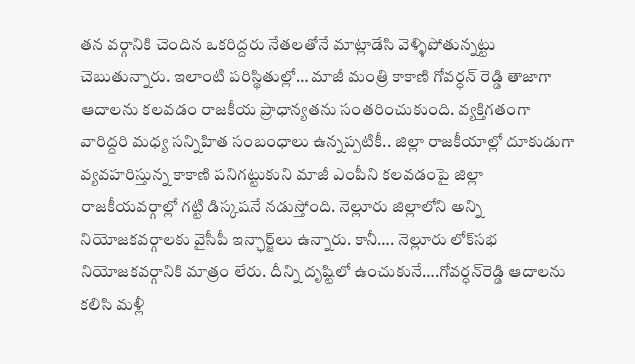తన వర్గానికి చెందిన ఒకరిద్దరు నేతలతోనే మాట్లాడేసి వెళ్ళిపోతున్నట్టు చెబుతున్నారు. ఇలాంటి పరిస్థితుల్లో… మాజీ మంత్రి కాకాణి గోవర్ధన్ రెడ్డి తాజాగా ఆదాలను కలవడం రాజకీయ ప్రాధాన్యతను సంతరించుకుంది. వ్యక్తిగతంగా వారిద్దరి మధ్య సన్నిహిత సంబంధాలు ఉన్నప్పటికీ.. జిల్లా రాజకీయాల్లో దూకుడుగా వ్యవహరిస్తున్న కాకాణి పనిగట్టుకుని మాజీ ఎంపీని కలవడంపై జిల్లా రాజకీయవర్గాల్లో గట్టి డిస్కషనే నడుస్తోంది. నెల్లూరు జిల్లాలోని అన్ని నియోజకవర్గాలకు వైసీపీ ఇన్ఛార్జ్‌లు ఉన్నారు. కానీ…. నెల్లూరు లోక్‌సభ నియోజకవర్గానికి మాత్రం లేరు. దీన్ని దృష్టిలో ఉంచుకునే….గోవర్ధన్‌రెడ్డి ఆదాలను కలిసి మళ్లీ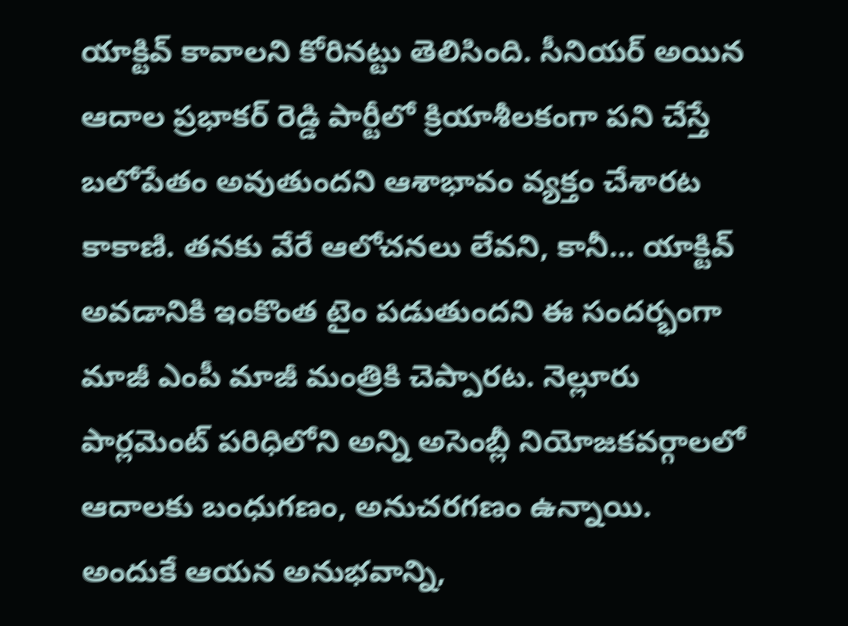యాక్టివ్ కావాలని కోరినట్టు తెలిసింది. సీనియర్ అయిన ఆదాల ప్రభాకర్ రెడ్డి పార్టీలో క్రియాశీలకంగా పని చేస్తే బలోపేతం అవుతుందని ఆశాభావం వ్యక్తం చేశారట కాకాణి. తనకు వేరే ఆలోచనలు లేవని, కానీ… యాక్టివ్‌ అవడానికి ఇంకొంత టైం పడుతుందని ఈ సందర్భంగా మాజీ ఎంపీ మాజీ మంత్రికి చెప్పారట. నెల్లూరు పార్లమెంట్ పరిధిలోని అన్ని అసెంబ్లీ నియోజకవర్గాలలో ఆదాలకు బంధుగణం, అనుచరగణం ఉన్నాయి. అందుకే ఆయన అనుభవాన్ని,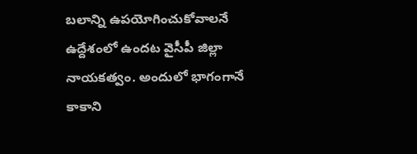బలాన్ని ఉపయోగించుకోవాలనే ఉద్దేశంలో ఉందట వైసీపీ జిల్లా నాయకత్వం. అందులో భాగంగానే కాకాని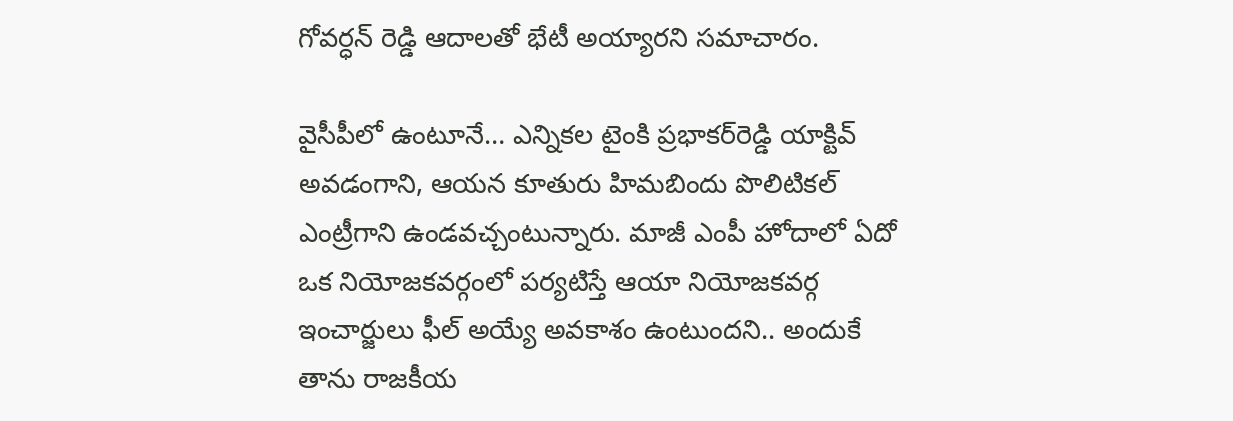గోవర్ధన్ రెడ్డి ఆదాలతో భేటీ అయ్యారని సమాచారం.

వైసీపీలో ఉంటూనే… ఎన్నికల టైంకి ప్రభాకర్‌రెడ్డి యాక్టివ్‌ అవడంగాని, ఆయన కూతురు హిమబిందు పొలిటికల్ ఎంట్రీగాని ఉండవచ్చంటున్నారు. మాజీ ఎంపీ హోదాలో ఏదో ఒక నియోజకవర్గంలో పర్యటిస్తే ఆయా నియోజకవర్గ ఇంచార్జులు ఫీల్ అయ్యే అవకాశం ఉంటుందని.. అందుకే తాను రాజకీయ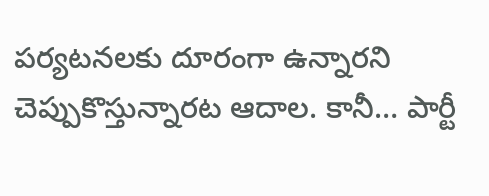పర్యటనలకు దూరంగా ఉన్నారని చెప్పుకొస్తున్నారట ఆదాల. కానీ… పార్టీ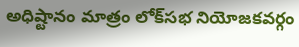అధిష్టానం మాత్రం లోక్‌సభ నియోజకవర్గం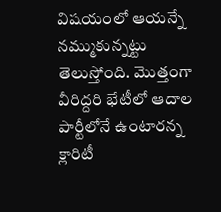విషయంలో ఆయన్నే నమ్ముకున్నట్టు తెలుస్తోంది. మొత్తంగా వీరిద్దరి భేటీలో ఆదాల పార్టీలోనే ఉంటారన్న క్లారిటీ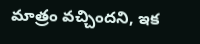మాత్రం వచ్చిందని, ఇక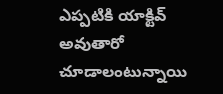ఎప్పటికి యాక్టివ్‌ అవుతారో చూడాలంటున్నాయి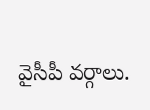వైసీపీ వర్గాలు.